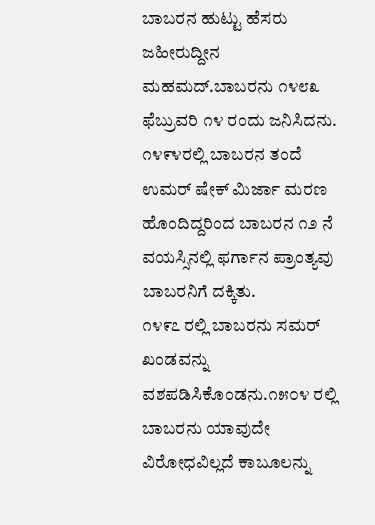ಬಾಬರನ ಹುಟ್ಟು ಹೆಸರು ಜಹೀರುದ್ದೀನ ಮಹಮದ್.ಬಾಬರನು ೧೪೮೩ ಫೆಬ್ರುವರಿ ೧೪ ರಂದು ಜನಿಸಿದನು.
೧೪೯೪ರಲ್ಲಿ ಬಾಬರನ ತಂದೆ ಉಮರ್ ಷೇಕ್ ಮಿರ್ಜಾ ಮರಣ ಹೊಂದಿದ್ದರಿಂದ ಬಾಬರನ ೧೨ ನೆ ವಯಸ್ಸಿನಲ್ಲಿ ಫರ್ಗಾನ ಪ್ರಾಂತ್ಯವು ಬಾಬರನಿಗೆ ದಕ್ಕಿತು.
೧೪೯೭ ರಲ್ಲಿ ಬಾಬರನು ಸಮರ್ ಖಂಡವನ್ನು ವಶಪಡಿಸಿಕೊಂಡನು.೧೫೦೪ ರಲ್ಲಿ ಬಾಬರನು ಯಾವುದೇ ವಿರೋಧವಿಲ್ಲದೆ ಕಾಬೂಲನ್ನು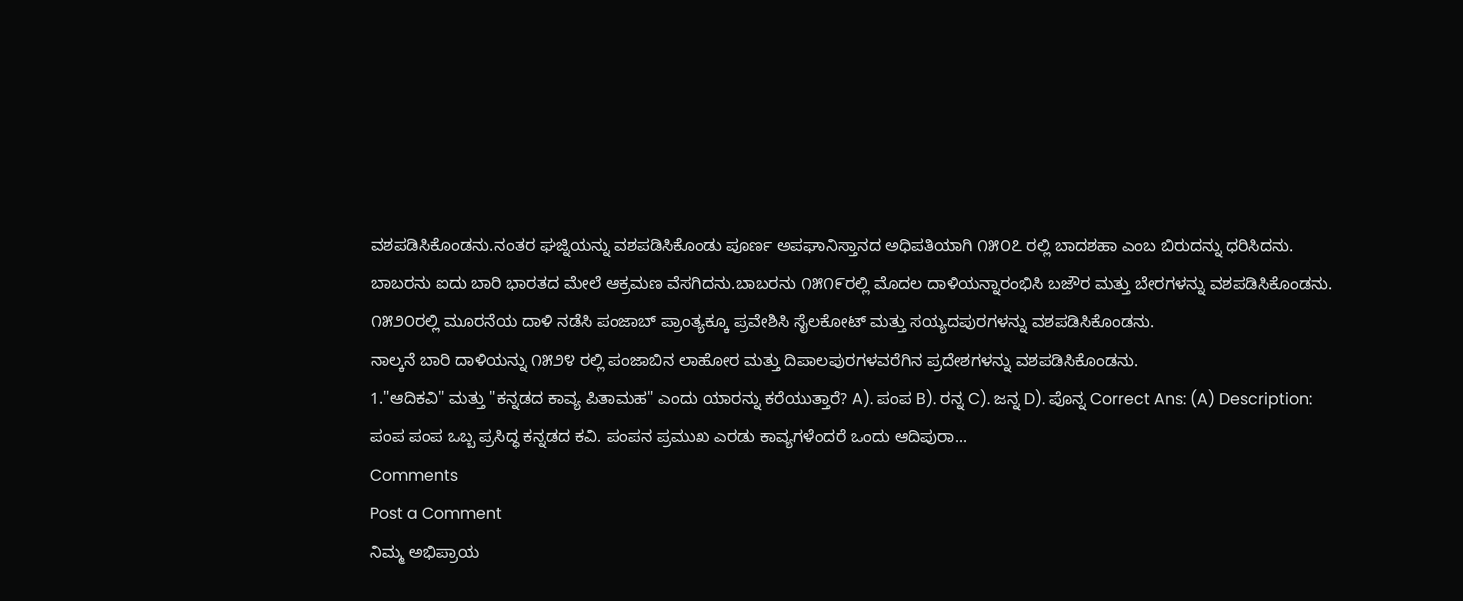ವಶಪಡಿಸಿಕೊಂಡನು.ನಂತರ ಘಜ್ನಿಯನ್ನು ವಶಪಡಿಸಿಕೊಂಡು ಪೂರ್ಣ ಅಪಘಾನಿಸ್ತಾನದ ಅಧಿಪತಿಯಾಗಿ ೧೫೦೭ ರಲ್ಲಿ ಬಾದಶಹಾ ಎಂಬ ಬಿರುದನ್ನು ಧರಿಸಿದನು.
ಬಾಬರನು ಐದು ಬಾರಿ ಭಾರತದ ಮೇಲೆ ಆಕ್ರಮಣ ವೆಸಗಿದನು.ಬಾಬರನು ೧೫೧೯ರಲ್ಲಿ ಮೊದಲ ದಾಳಿಯನ್ನಾರಂಭಿಸಿ ಬಜೌರ ಮತ್ತು ಬೇರಗಳನ್ನು ವಶಪಡಿಸಿಕೊಂಡನು.
೧೫೨೦ರಲ್ಲಿ ಮೂರನೆಯ ದಾಳಿ ನಡೆಸಿ ಪಂಜಾಬ್ ಪ್ರಾಂತ್ಯಕ್ಕೂ ಪ್ರವೇಶಿಸಿ ಸೈಲಕೋಟ್ ಮತ್ತು ಸಯ್ಯದಪುರಗಳನ್ನು ವಶಪಡಿಸಿಕೊಂಡನು.
ನಾಲ್ಕನೆ ಬಾರಿ ದಾಳಿಯನ್ನು ೧೫೨೪ ರಲ್ಲಿ ಪಂಜಾಬಿನ ಲಾಹೋರ ಮತ್ತು ದಿಪಾಲಪುರಗಳವರೆಗಿನ ಪ್ರದೇಶಗಳನ್ನು ವಶಪಡಿಸಿಕೊಂಡನು.
1."ಆದಿಕವಿ" ಮತ್ತು "ಕನ್ನಡದ ಕಾವ್ಯ ಪಿತಾಮಹ" ಎಂದು ಯಾರನ್ನು ಕರೆಯುತ್ತಾರೆ? A). ಪಂಪ B). ರನ್ನ C). ಜನ್ನ D). ಪೊನ್ನ Correct Ans: (A) Description: ಪಂಪ ಪಂಪ ಒಬ್ಬ ಪ್ರಸಿದ್ಧ ಕನ್ನಡದ ಕವಿ. ಪಂಪನ ಪ್ರಮುಖ ಎರಡು ಕಾವ್ಯಗಳೆಂದರೆ ಒಂದು ಆದಿಪುರಾ...
Comments
Post a Comment
ನಿಮ್ಮ ಅಭಿಪ್ರಾಯ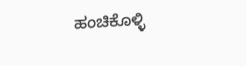ಹಂಚಿಕೊಳ್ಳಿ